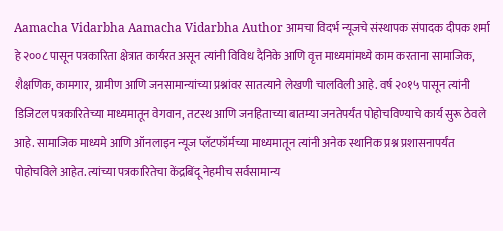Aamacha Vidarbha Aamacha Vidarbha Author आमचा विदर्भ न्यूजचे संस्थापक संपादक दीपक शर्मा हे २००८ पासून पत्रकारिता क्षेत्रात कार्यरत असून त्यांनी विविध दैनिके आणि वृत्त माध्यमांमध्ये काम करताना सामाजिक, शैक्षणिक, कामगार, ग्रामीण आणि जनसामान्यांच्या प्रश्नांवर सातत्याने लेखणी चालविली आहे. वर्ष २०१५ पासून त्यांनी डिजिटल पत्रकारितेच्या माध्यमातून वेगवान, तटस्थ आणि जनहिताच्या बातम्या जनतेपर्यंत पोहोचविण्याचे कार्य सुरू ठेवले आहे. सामाजिक माध्यमे आणि ऑनलाइन न्यूज प्लॅटफॉर्मच्या माध्यमातून त्यांनी अनेक स्थानिक प्रश्न प्रशासनापर्यंत पोहोचविले आहेत. त्यांच्या पत्रकारितेचा केंद्रबिंदू नेहमीच सर्वसामान्य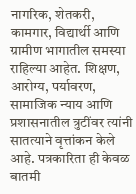नागरिक, शेतकरी, कामगार, विद्यार्थी आणि ग्रामीण भागातील समस्या राहिल्या आहेत. शिक्षण, आरोग्य, पर्यावरण, सामाजिक न्याय आणि प्रशासनातील त्रुटींवर त्यांनी सातत्याने वृत्तांकन केले आहे. पत्रकारिता ही केवळ बातमी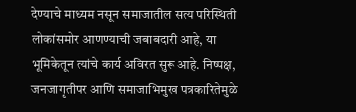देण्याचे माध्यम नसून समाजातील सत्य परिस्थिती लोकांसमोर आणण्याची जबाबदारी आहे, या भूमिकेतून त्यांचे कार्य अविरत सुरू आहे. निष्पक्ष, जनजागृतीपर आणि समाजाभिमुख पत्रकारितेमुळे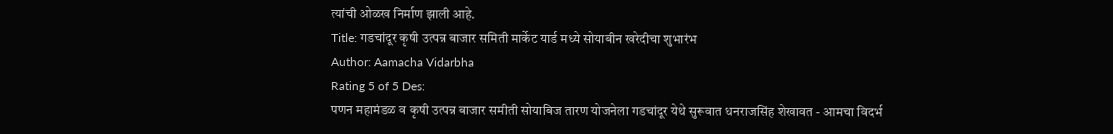त्यांची ओळख निर्माण झाली आहे.
Title: गडचांदूर कृषी उत्पन्न बाजार समिती मार्केट यार्ड मध्ये सोयाबीन खरेदीचा शुभारंभ
Author: Aamacha Vidarbha
Rating 5 of 5 Des:
पणन महामंडळ व कृषी उत्पन्न बाजार समीती सोयाबिज तारण योजनेला गडचांदूर येथे सुरूवात धनराजसिंह शेखावत - आमचा विदर्भ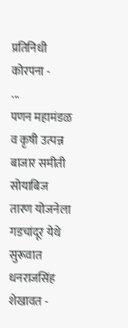प्रतिनिधी कोरपना -         ...
पणन महामंडळ व कृषी उत्पन्न बाजार समीती सोयाबिज तारण योजनेला गडचांदूर येथे सुरूवात
धनराजसिंह शेखावत -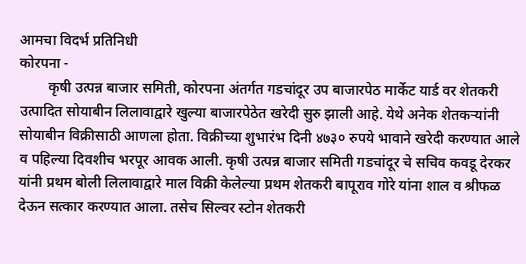आमचा विदर्भ प्रतिनिधी
कोरपना -
        कृषी उत्पन्न बाजार समिती, कोरपना अंतर्गत गडचांदूर उप बाजारपेठ मार्केट यार्ड वर शेतकरी उत्पादित सोयाबीन लिलावाद्वारे खुल्या बाजारपेठेत खरेदी सुरु झाली आहे. येथे अनेक शेतकऱ्यांनी सोयाबीन विक्रीसाठी आणला होता. विक्रीच्या शुभारंभ दिनी ४७३० रुपये भावाने खरेदी करण्यात आले व पहिल्या दिवशीच भरपूर आवक आली. कृषी उत्पन्न बाजार समिती गडचांदूर चे सचिव कवडू देरकर यांनी प्रथम बोली लिलावाद्वारे माल विक्री केलेल्या प्रथम शेतकरी बापूराव गोरे यांना शाल व श्रीफळ देऊन सत्कार करण्यात आला. तसेच सिल्वर स्टोन शेतकरी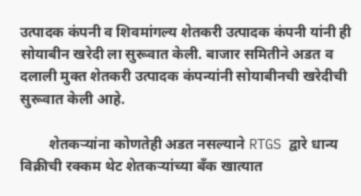उत्पादक कंपनी व शिवमांगल्य शेतकरी उत्पादक कंपनी यांनी ही सोयाबीन खरेदी ला सुरूवात केली. बाजार समितीने अडत व दलाली मुक्त शेतकरी उत्पादक कंपन्यांनी सोयाबीनची खरेदीची सुरूवात केली आहे.

        शेतकऱ्यांना कोणतेही अडत नसल्याने RTGS द्वारे धान्य विक्रीची रक्कम थेट शेतकऱ्यांच्या बँक खात्यात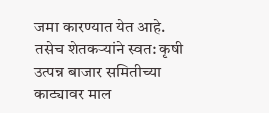जमा कारण्यात येत आहे. तसेच शेतकऱ्यांने स्वत: कृषी उत्पन्न बाजार समितीच्या काट्यावर माल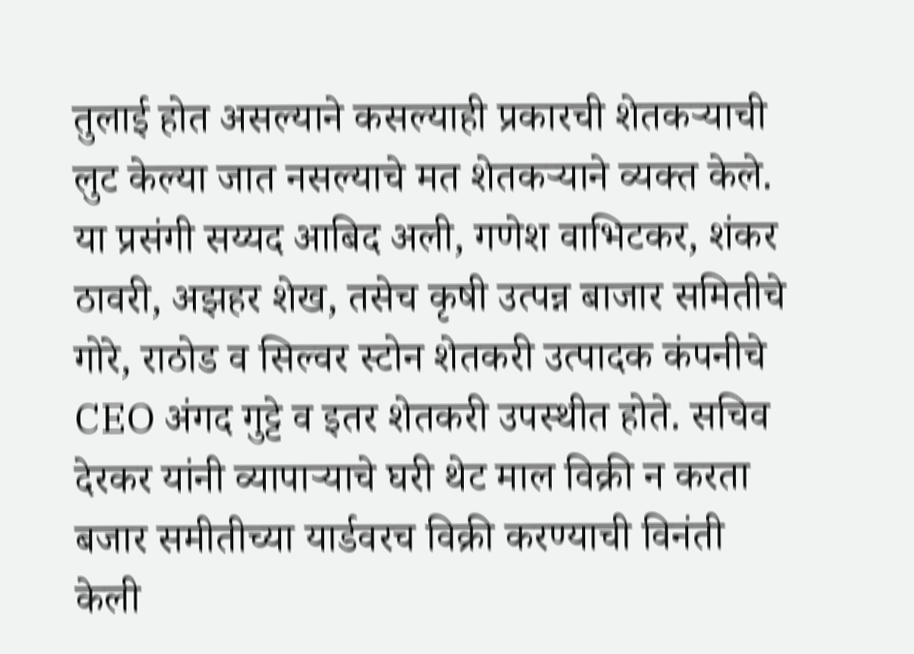तुलाई होत असल्याने कसल्याही प्रकारची शेतकऱ्याची लुट केल्या जात नसल्याचे मत शेतकऱ्याने व्यक्त केले. या प्रसंगी सय्यद आबिद अली, गणेश वाभिटकर, शंकर ठावरी, अझहर शेख, तसेच कृषी उत्पन्न बाजार समितीचे गोरे, राठोड व सिल्वर स्टोन शेतकरी उत्पादक कंपनीचे CEO अंगद गुट्टे व इतर शेतकरी उपस्थीत होते. सचिव देरकर यांनी व्यापाऱ्याचे घरी थेट माल विक्री न करता बजार समीतीच्या यार्डवरच विक्री करण्याची विनंती केली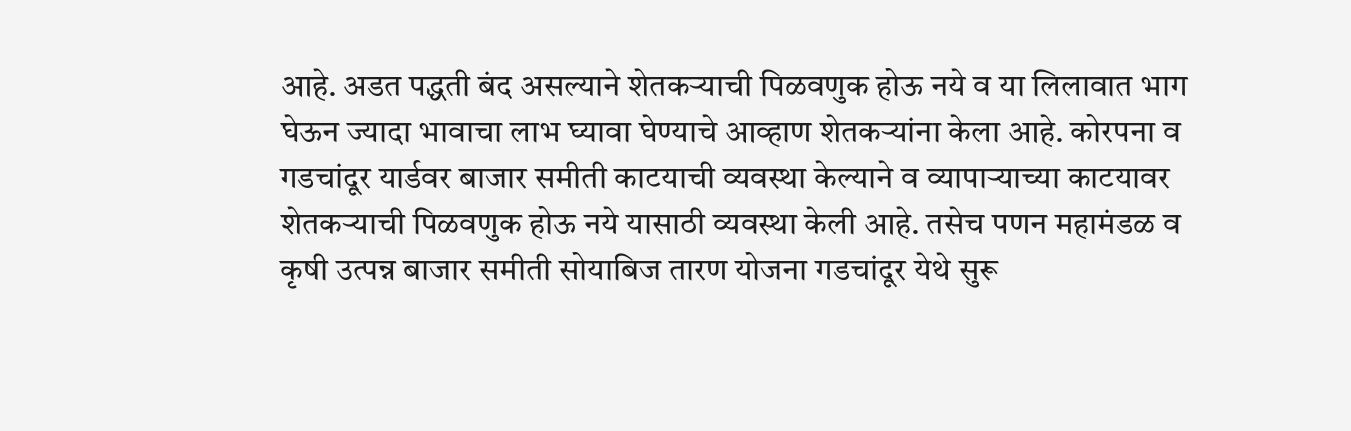आहे. अडत पद्धती बंद असल्याने शेतकऱ्याची पिळवणुक होऊ नये व या लिलावात भाग घेऊन ज्यादा भावाचा लाभ घ्यावा घेण्याचे आव्हाण शेतकऱ्यांना केला आहे. कोरपना व गडचांदूर यार्डवर बाजार समीती काटयाची व्यवस्था केल्याने व व्यापाऱ्याच्या काटयावर शेतकऱ्याची पिळवणुक होऊ नये यासाठी व्यवस्था केली आहे. तसेच पणन महामंडळ व कृषी उत्पन्न बाजार समीती सोयाबिज तारण योजना गडचांदूर येथे सुरू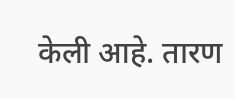केली आहे. तारण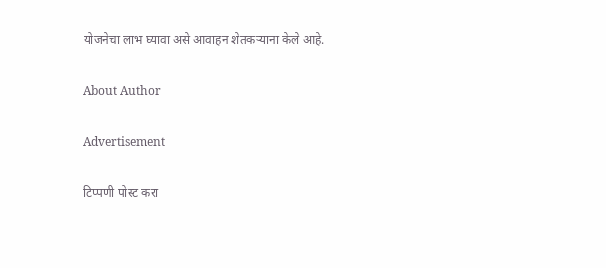योजनेचा लाभ घ्यावा असे आवाहन शेतकऱ्याना केले आहे.

About Author

Advertisement

टिप्पणी पोस्ट करा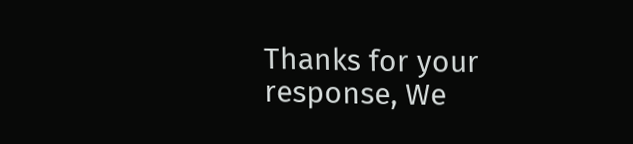Thanks for your response, We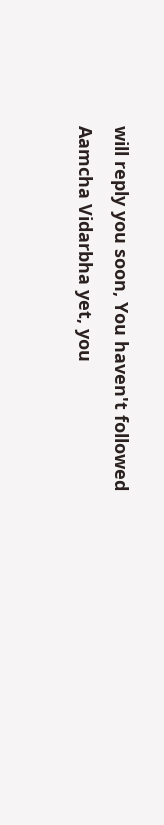will reply you soon, You haven't followed Aamcha Vidarbha yet, you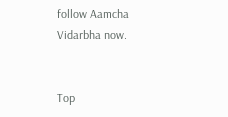follow Aamcha Vidarbha now.


Top